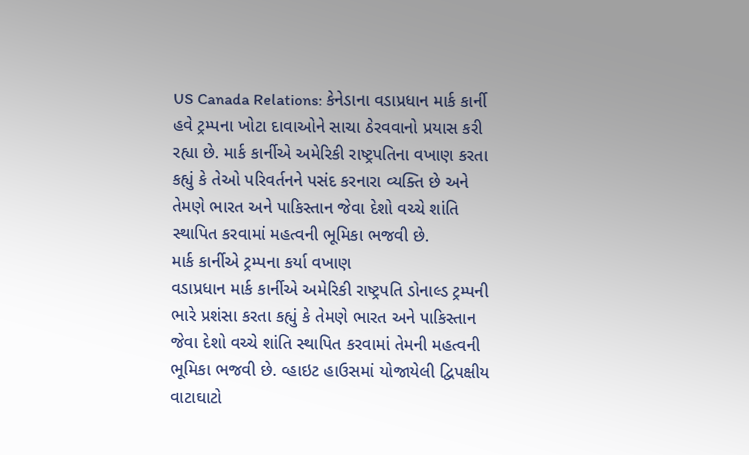US Canada Relations: કેનેડાના વડાપ્રધાન માર્ક કાર્ની હવે ટ્રમ્પના ખોટા દાવાઓને સાચા ઠેરવવાનો પ્રયાસ કરી રહ્યા છે. માર્ક કાર્નીએ અમેરિકી રાષ્ટ્રપતિના વખાણ કરતા કહ્યું કે તેઓ પરિવર્તનને પસંદ કરનારા વ્યક્તિ છે અને તેમણે ભારત અને પાકિસ્તાન જેવા દેશો વચ્ચે શાંતિ સ્થાપિત કરવામાં મહત્વની ભૂમિકા ભજવી છે.
માર્ક કાર્નીએ ટ્રમ્પના કર્યા વખાણ
વડાપ્રધાન માર્ક કાર્નીએ અમેરિકી રાષ્ટ્રપતિ ડોનાલ્ડ ટ્રમ્પની ભારે પ્રશંસા કરતા કહ્યું કે તેમણે ભારત અને પાકિસ્તાન જેવા દેશો વચ્ચે શાંતિ સ્થાપિત કરવામાં તેમની મહત્વની ભૂમિકા ભજવી છે. વ્હાઇટ હાઉસમાં યોજાયેલી દ્વિપક્ષીય વાટાઘાટો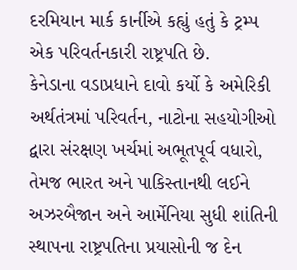દરમિયાન માર્ક કાર્નીએ કહ્યું હતું કે ટ્રમ્પ એક પરિવર્તનકારી રાષ્ટ્રપતિ છે.
કેનેડાના વડાપ્રધાને દાવો કર્યો કે અમેરિકી અર્થતંત્રમાં પરિવર્તન, નાટોના સહયોગીઓ દ્વારા સંરક્ષણ ખર્ચમાં અભૂતપૂર્વ વધારો, તેમજ ભારત અને પાકિસ્તાનથી લઈને અઝરબૈજાન અને આર્મેનિયા સુધી શાંતિની સ્થાપના રાષ્ટ્રપતિના પ્રયાસોની જ દેન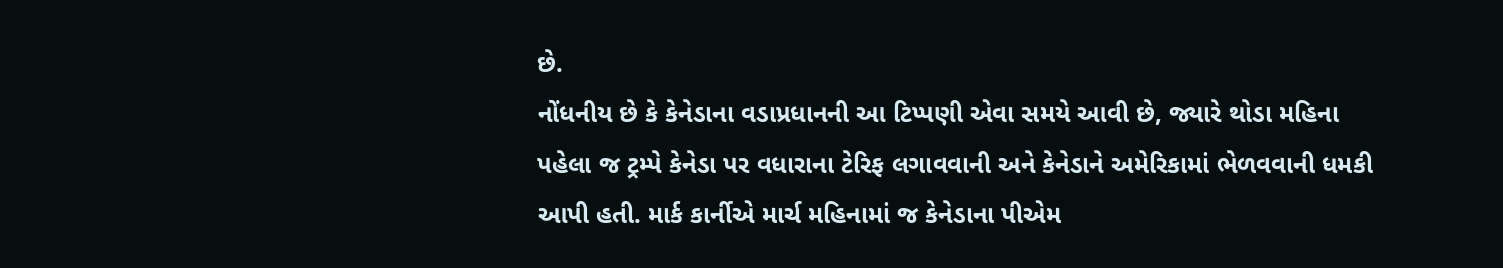છે.
નોંધનીય છે કે કેનેડાના વડાપ્રધાનની આ ટિપ્પણી એવા સમયે આવી છે, જ્યારે થોડા મહિના પહેલા જ ટ્રમ્પે કેનેડા પર વધારાના ટેરિફ લગાવવાની અને કેનેડાને અમેરિકામાં ભેળવવાની ધમકી આપી હતી. માર્ક કાર્નીએ માર્ચ મહિનામાં જ કેનેડાના પીએમ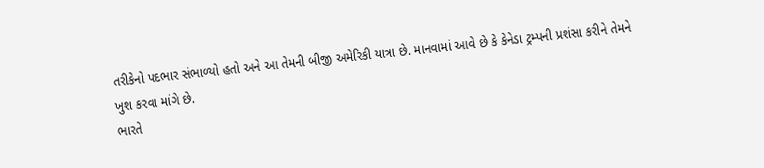તરીકેનો પદભાર સંભાળ્યો હતો અને આ તેમની બીજી અમેરિકી યાત્રા છે. માનવામાં આવે છે કે કેનેડા ટ્રમ્પની પ્રશંસા કરીને તેમને ખુશ કરવા માંગે છે.
ભારતે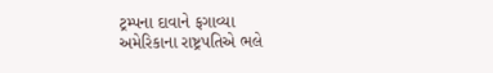ટ્રમ્પના દાવાને ફગાવ્યા
અમેરિકાના રાષ્ટ્રપતિએ ભલે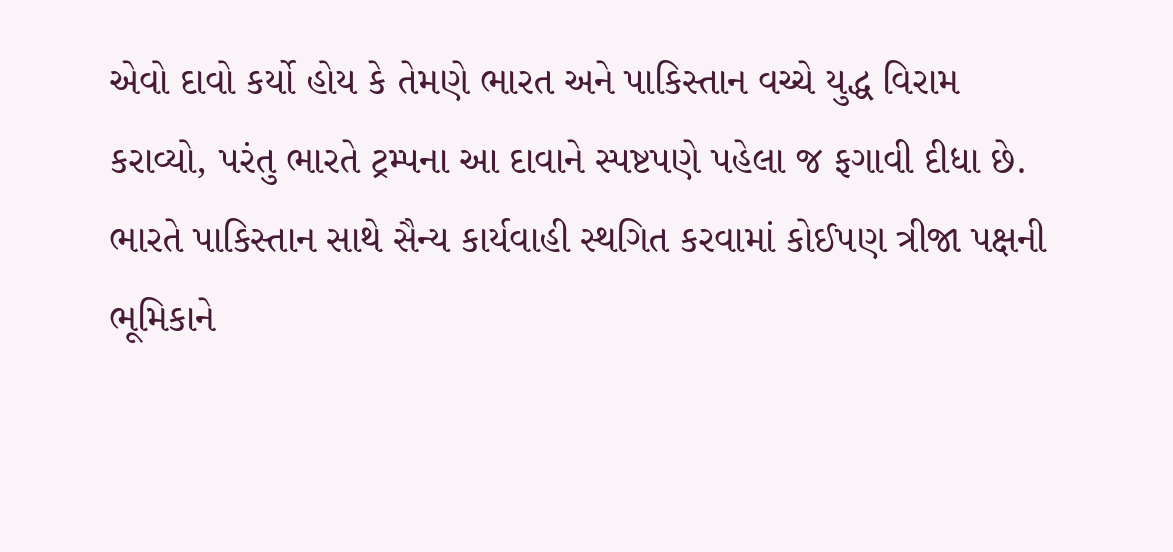એવો દાવો કર્યો હોય કે તેમણે ભારત અને પાકિસ્તાન વચ્ચે યુદ્ધ વિરામ કરાવ્યો, પરંતુ ભારતે ટ્રમ્પના આ દાવાને સ્પષ્ટપણે પહેલા જ ફગાવી દીધા છે. ભારતે પાકિસ્તાન સાથે સૈન્ય કાર્યવાહી સ્થગિત કરવામાં કોઈપણ ત્રીજા પક્ષની ભૂમિકાને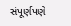સંપૂર્ણપણે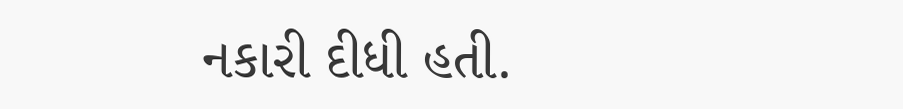નકારી દીધી હતી.